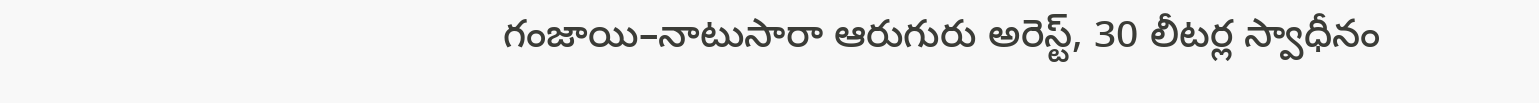గంజాయి–నాటుసారా ఆరుగురు అరెస్ట్, 30 లీటర్ల స్వాధీనం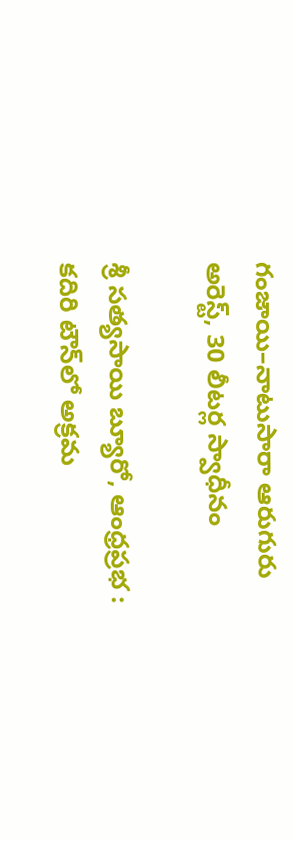గంజాయి–నాటుసారా ఆరుగురు అరెస్ట్, 30 లీటర్ల స్వాధీనం

శ్రీ సత్యసాయి బ్యూరో, ఆంధ్రప్రభ : కదిరి టౌన్‌లో అక్రమ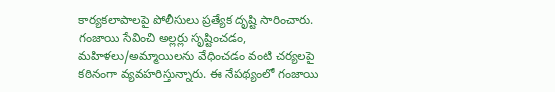కార్యకలాపాలపై పోలీసులు ప్రత్యేక దృష్టి సారించారు. గంజాయి సేవించి అల్లర్లు సృష్టించడం, మహిళలు/అమ్మాయిలను వేధించడం వంటి చర్యలపై కఠినంగా వ్యవహరిస్తున్నారు. ఈ నేపథ్యంలో గంజాయి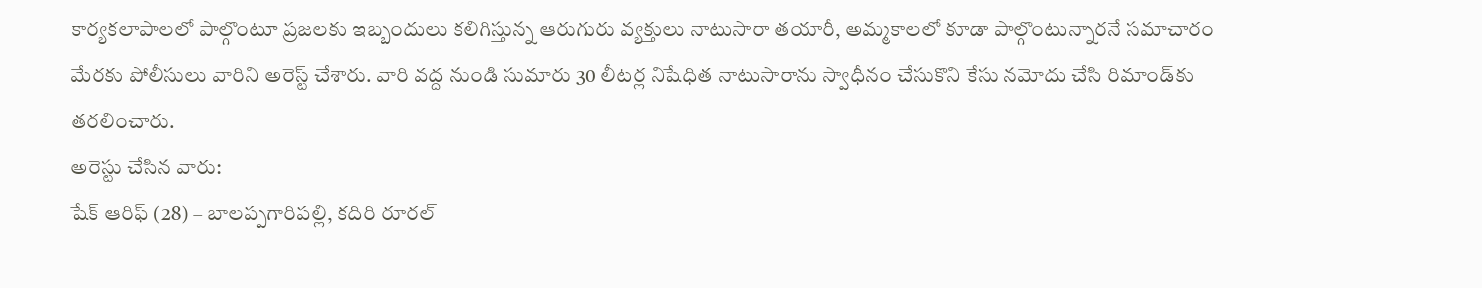కార్యకలాపాలలో పాల్గొంటూ ప్రజలకు ఇబ్బందులు కలిగిస్తున్న ఆరుగురు వ్యక్తులు నాటుసారా తయారీ, అమ్మకాలలో కూడా పాల్గొంటున్నారనే సమాచారం మేరకు పోలీసులు వారిని అరెస్ట్ చేశారు. వారి వద్ద నుండి సుమారు 30 లీటర్ల నిషేధిత నాటుసారాను స్వాధీనం చేసుకొని కేసు నమోదు చేసి రిమాండ్‌కు తరలించారు.
అరెస్టు చేసిన వారు:
షేక్ ఆరిఫ్ (28) – బాలప్పగారిపల్లి, కదిరి రూరల్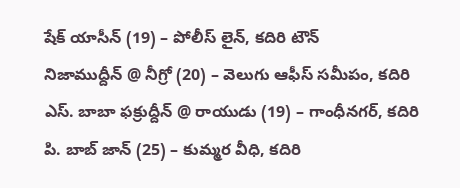షేక్ యాసీన్ (19) – పోలీస్ లైన్, కదిరి టౌన్
నిజాముద్దీన్ @ నీగ్రో (20) – వెలుగు ఆఫీస్ సమీపం, కదిరి
ఎస్. బాబా ఫక్రుద్దీన్ @ రాయుడు (19) – గాంధీనగర్, కదిరి
పి. బాబ్ జాన్ (25) – కుమ్మర వీధి, కదిరి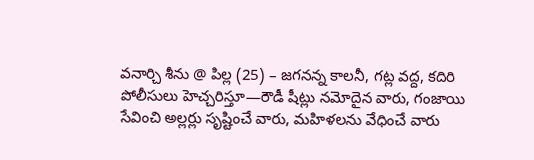వనార్చి శీను @ పిల్ల (25) – జగనన్న కాలనీ, గట్ల వద్ద, కదిరి
పోలీసులు హెచ్చరిస్తూ—రౌడీ షీట్లు నమోదైన వారు, గంజాయి సేవించి అల్లర్లు సృష్టించే వారు, మహిళలను వేధించే వారు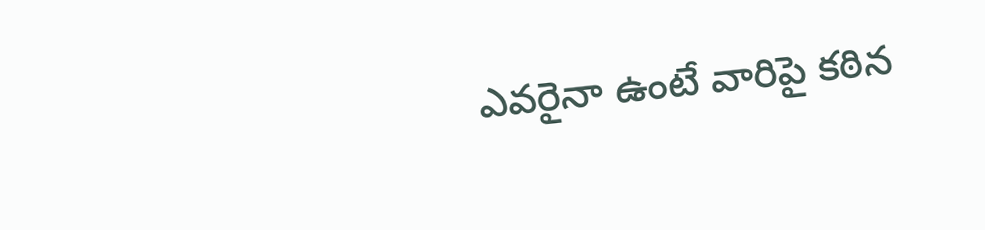ఎవరైనా ఉంటే వారిపై కఠిన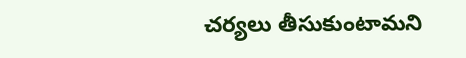చర్యలు తీసుకుంటామని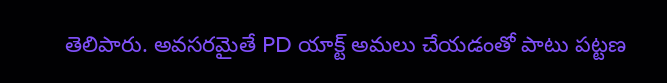తెలిపారు. అవసరమైతే PD యాక్ట్ అమలు చేయడంతో పాటు పట్టణ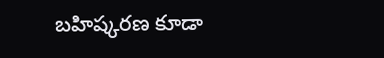బహిష్కరణ కూడా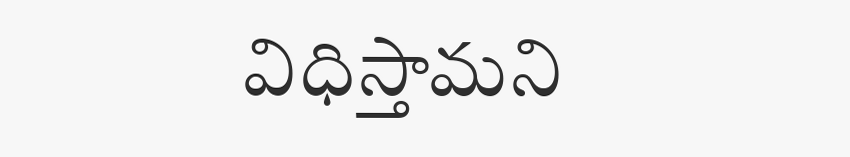విధిస్తామని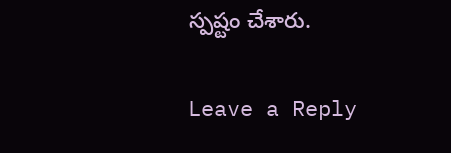స్పష్టం చేశారు.

Leave a Reply